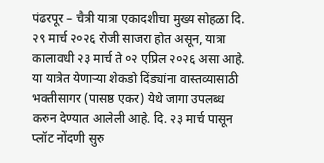पंढरपूर – चैत्री यात्रा एकादशीचा मुख्य सोहळा दि. २९ मार्च २०२६ रोजी साजरा होत असून, यात्रा कालावधी २३ मार्च ते ०२ एप्रिल २०२६ असा आहे. या यात्रेत येणाऱ्या शेकडो दिंड्यांना वास्तव्यासाठी भक्तीसागर (पासष्ठ एकर) येथे जागा उपलब्ध करुन देण्यात आलेली आहे. दि. २३ मार्च पासून प्लॉट नोंदणी सुरु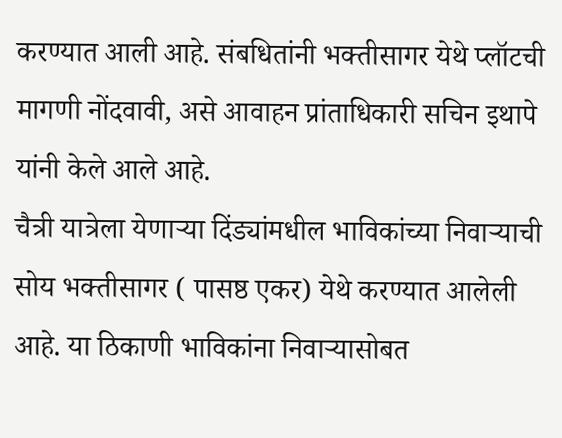करण्यात आली आहे. संबधितांनी भक्तीसागर येथे प्लॉटची मागणी नोंदवावी, असे आवाहन प्रांताधिकारी सचिन इथापे यांनी केले आले आहे.
चैत्री यात्रेला येणाऱ्या दिंड्यांमधील भाविकांच्या निवाऱ्याची सोय भक्तीसागर ( पासष्ठ एकर) येथे करण्यात आलेली आहे. या ठिकाणी भाविकांना निवाऱ्यासोबत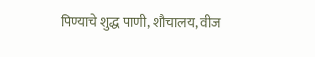पिण्याचे शुद्ध पाणी, शौचालय, वीज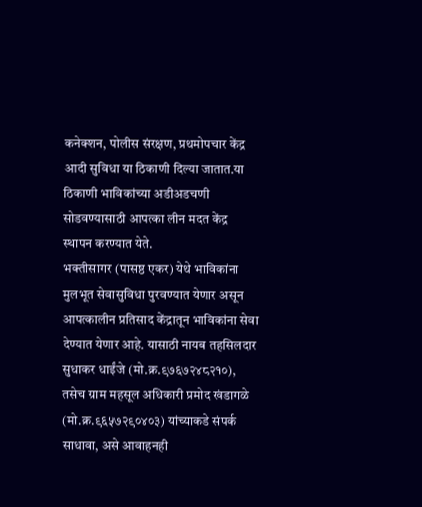कनेक्शन, पोलीस संरक्षण, प्रथमोपचार केंद्र आदी सुविधा या ठिकाणी दिल्या जातात.या ठिकाणी भाविकांच्या अडीअडचणी सोडवण्यासाठी आपत्का लीन मदत केंद्र स्थापन करण्यात येते.
भक्तीसागर (पासष्ठ एकर) येथे भाविकांना मुलभूत सेवासुविधा पुरवण्यात येणार असून आपत्कालीन प्रतिसाद केंद्रातून भाविकांना सेवा देण्यात येणार आहे. यासाठी नायब तहसिलदार सुधाकर धाईंजे (मो.क्र.९७६७२४८२१०), तसेच ग्राम महसूल अधिकारी प्रमोद खंडागळे (मो.क्र.९६५७२९०४०३) यांच्याकडे संपर्क साधावा, असे आवाहनही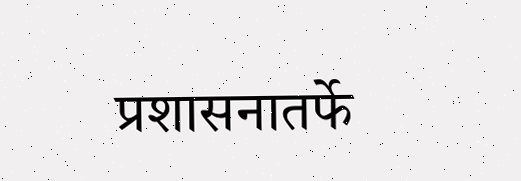प्रशासनातर्फे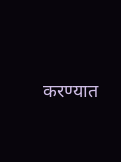करण्यात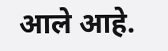आले आहे.